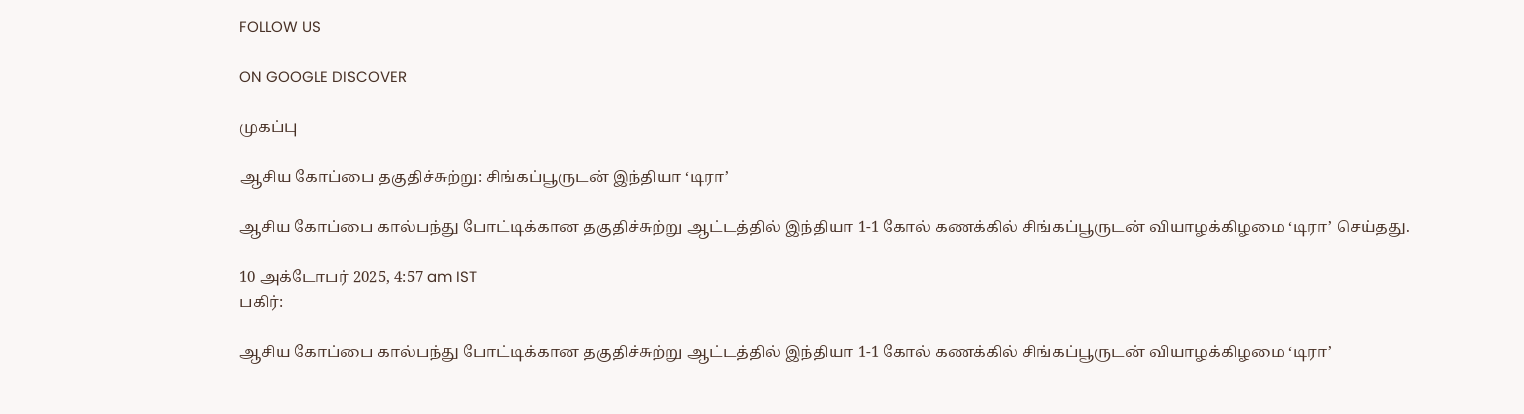FOLLOW US

ON GOOGLE DISCOVER

முகப்பு

ஆசிய கோப்பை தகுதிச்சுற்று: சிங்கப்பூருடன் இந்தியா ‘டிரா’

ஆசிய கோப்பை கால்பந்து போட்டிக்கான தகுதிச்சுற்று ஆட்டத்தில் இந்தியா 1-1 கோல் கணக்கில் சிங்கப்பூருடன் வியாழக்கிழமை ‘டிரா’ செய்தது.

10 அக்டோபர் 2025, 4:57 am IST
பகிர்:

ஆசிய கோப்பை கால்பந்து போட்டிக்கான தகுதிச்சுற்று ஆட்டத்தில் இந்தியா 1-1 கோல் கணக்கில் சிங்கப்பூருடன் வியாழக்கிழமை ‘டிரா’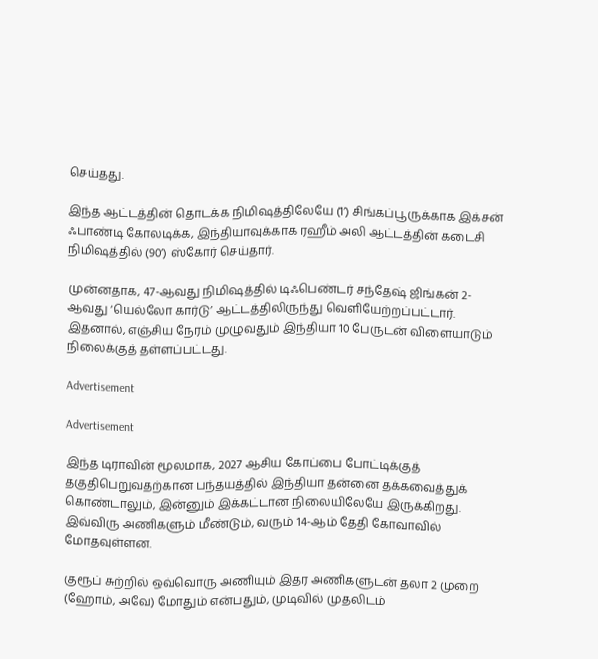செய்தது.

இந்த ஆட்டத்தின் தொடக்க நிமிஷத்திலேயே (1’) சிங்கப்பூருக்காக இக்சன் ஃபாண்டி கோலடிக்க, இந்தியாவுக்காக ரஹீம் அலி ஆட்டத்தின் கடைசி நிமிஷத்தில் (90’) ஸ்கோர் செய்தார்.

முன்னதாக, 47-ஆவது நிமிஷத்தில் டிஃபெண்டர் சந்தேஷ் ஜிங்கன் 2-ஆவது ‘யெல்லோ கார்டு’ ஆட்டத்திலிருந்து வெளியேற்றப்பட்டார். இதனால், எஞ்சிய நேரம் முழுவதும் இந்தியா 10 பேருடன் விளையாடும் நிலைக்குத் தள்ளப்பட்டது.

Advertisement

Advertisement

இந்த டிராவின் மூலமாக, 2027 ஆசிய கோப்பை போட்டிக்குத் தகுதிபெறுவதற்கான பந்தயத்தில் இந்தியா தன்னை தக்கவைத்துக் கொண்டாலும், இன்னும் இக்கட்டான நிலையிலேயே இருக்கிறது. இவ்விரு அணிகளும் மீண்டும், வரும் 14-ஆம் தேதி கோவாவில் மோதவுள்ளன.

குரூப் சுற்றில் ஒவ்வொரு அணியும் இதர அணிகளுடன் தலா 2 முறை (ஹோம், அவே) மோதும் என்பதும், முடிவில் முதலிடம்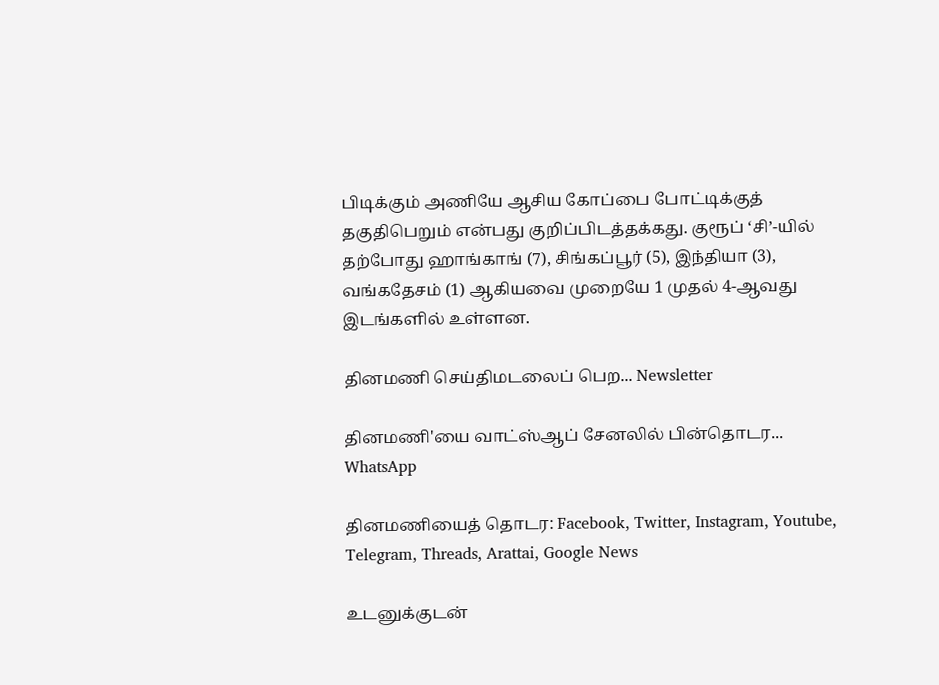பிடிக்கும் அணியே ஆசிய கோப்பை போட்டிக்குத் தகுதிபெறும் என்பது குறிப்பிடத்தக்கது. குரூப் ‘சி’-யில் தற்போது ஹாங்காங் (7), சிங்கப்பூர் (5), இந்தியா (3), வங்கதேசம் (1) ஆகியவை முறையே 1 முதல் 4-ஆவது இடங்களில் உள்ளன.

தினமணி செய்திமடலைப் பெற... Newsletter

தினமணி'யை வாட்ஸ்ஆப் சேனலில் பின்தொடர... WhatsApp

தினமணியைத் தொடர: Facebook, Twitter, Instagram, Youtube, Telegram, Threads, Arattai, Google News

உடனுக்குடன்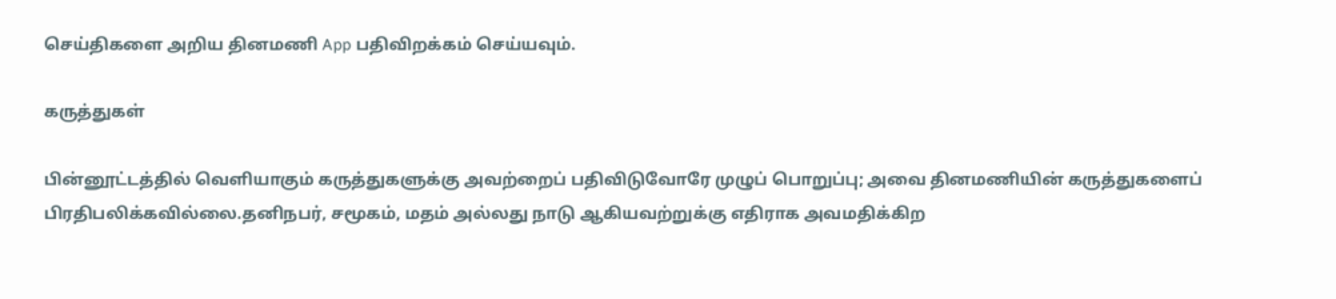செய்திகளை அறிய தினமணி App பதிவிறக்கம் செய்யவும்.

கருத்துகள்

பின்னூட்டத்தில் வெளியாகும் கருத்துகளுக்கு அவற்றைப் பதிவிடுவோரே முழுப் பொறுப்பு; அவை தினமணியின் கருத்துகளைப் பிரதிபலிக்கவில்லை.தனிநபர், சமூகம், மதம் அல்லது நாடு ஆகியவற்றுக்கு எதிராக அவமதிக்கிற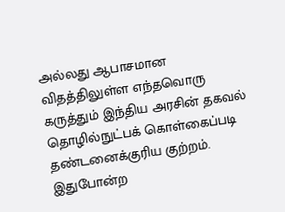அல்லது ஆபாசமான விதத்திலுள்ள எந்தவொரு கருத்தும் இந்திய அரசின் தகவல் தொழில்நுட்பக் கொள்கைப்படி தண்டனைக்குரிய குற்றம். இதுபோன்ற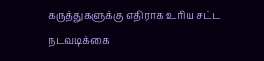கருத்துகளுக்கு எதிராக உரிய சட்ட நடவடிக்கை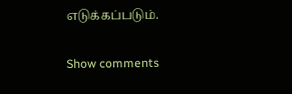எடுக்கப்படும்.

Show comments